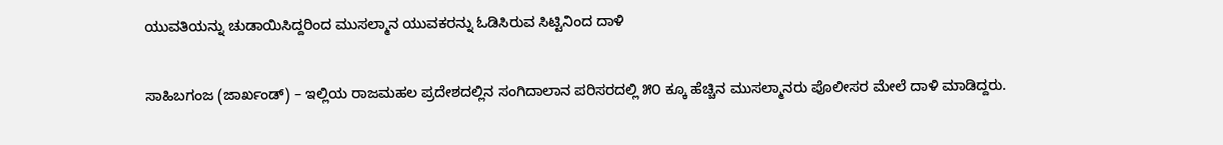ಯುವತಿಯನ್ನು ಚುಡಾಯಿಸಿದ್ದರಿಂದ ಮುಸಲ್ಮಾನ ಯುವಕರನ್ನು ಓಡಿಸಿರುವ ಸಿಟ್ಟಿನಿಂದ ದಾಳಿ

ಸಾಹಿಬಗಂಜ (ಜಾರ್ಖಂಡ್) – ಇಲ್ಲಿಯ ರಾಜಮಹಲ ಪ್ರದೇಶದಲ್ಲಿನ ಸಂಗಿದಾಲಾನ ಪರಿಸರದಲ್ಲಿ ೫೦ ಕ್ಕೂ ಹೆಚ್ಚಿನ ಮುಸಲ್ಮಾನರು ಪೊಲೀಸರ ಮೇಲೆ ದಾಳಿ ಮಾಡಿದ್ದರು.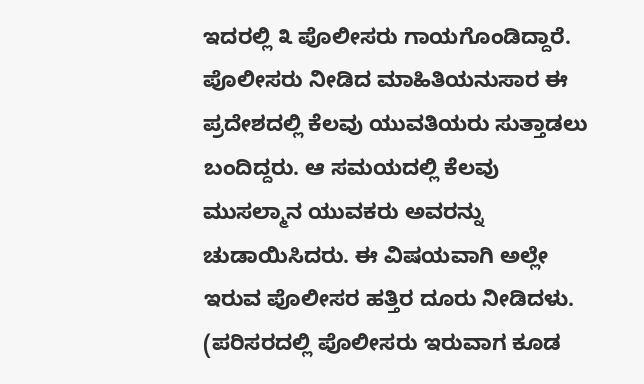ಇದರಲ್ಲಿ ೩ ಪೊಲೀಸರು ಗಾಯಗೊಂಡಿದ್ದಾರೆ.
ಪೊಲೀಸರು ನೀಡಿದ ಮಾಹಿತಿಯನುಸಾರ ಈ ಪ್ರದೇಶದಲ್ಲಿ ಕೆಲವು ಯುವತಿಯರು ಸುತ್ತಾಡಲು ಬಂದಿದ್ದರು. ಆ ಸಮಯದಲ್ಲಿ ಕೆಲವು ಮುಸಲ್ಮಾನ ಯುವಕರು ಅವರನ್ನು ಚುಡಾಯಿಸಿದರು. ಈ ವಿಷಯವಾಗಿ ಅಲ್ಲೇ ಇರುವ ಪೊಲೀಸರ ಹತ್ತಿರ ದೂರು ನೀಡಿದಳು. (ಪರಿಸರದಲ್ಲಿ ಪೊಲೀಸರು ಇರುವಾಗ ಕೂಡ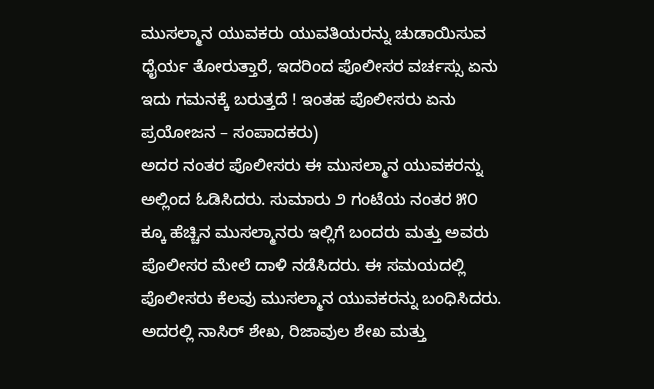ಮುಸಲ್ಮಾನ ಯುವಕರು ಯುವತಿಯರನ್ನು ಚುಡಾಯಿಸುವ ಧೈರ್ಯ ತೋರುತ್ತಾರೆ, ಇದರಿಂದ ಪೊಲೀಸರ ವರ್ಚಸ್ಸು ಏನು ಇದು ಗಮನಕ್ಕೆ ಬರುತ್ತದೆ ! ಇಂತಹ ಪೊಲೀಸರು ಏನು ಪ್ರಯೋಜನ – ಸಂಪಾದಕರು)
ಅದರ ನಂತರ ಪೊಲೀಸರು ಈ ಮುಸಲ್ಮಾನ ಯುವಕರನ್ನು ಅಲ್ಲಿಂದ ಓಡಿಸಿದರು. ಸುಮಾರು ೨ ಗಂಟೆಯ ನಂತರ ೫೦ ಕ್ಕೂ ಹೆಚ್ಚಿನ ಮುಸಲ್ಮಾನರು ಇಲ್ಲಿಗೆ ಬಂದರು ಮತ್ತು ಅವರು ಪೊಲೀಸರ ಮೇಲೆ ದಾಳಿ ನಡೆಸಿದರು. ಈ ಸಮಯದಲ್ಲಿ ಪೊಲೀಸರು ಕೆಲವು ಮುಸಲ್ಮಾನ ಯುವಕರನ್ನು ಬಂಧಿಸಿದರು. ಅದರಲ್ಲಿ ನಾಸಿರ್ ಶೇಖ, ರಿಜಾವುಲ ಶೇಖ ಮತ್ತು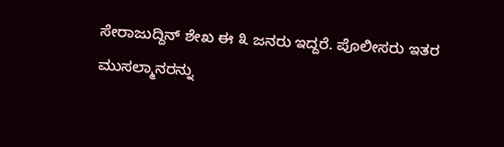ಸೇರಾಜುದ್ದಿನ್ ಶೇಖ ಈ ೩ ಜನರು ಇದ್ದರೆ. ಪೊಲೀಸರು ಇತರ ಮುಸಲ್ಮಾನರನ್ನು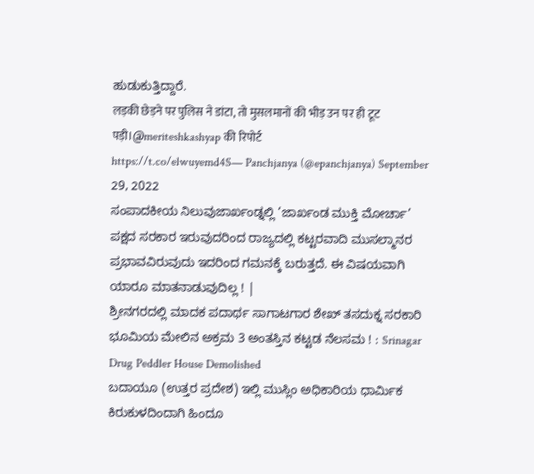ಹುಡುಕುತ್ತಿದ್ದಾರೆ.
लड़की छेड़ने पर पुलिस ने डांटा, तो मुसलमानों की भीड़ उन पर ही टूट पड़ी।@meriteshkashyap की रिपोर्ट
https://t.co/elwuyemd4S— Panchjanya (@epanchjanya) September 29, 2022
ಸಂಪಾದಕೀಯ ನಿಲುವುಜಾರ್ಖಂಡ್ನಲ್ಲಿ ‘ಜಾರ್ಖಂಡ ಮುಕ್ತಿ ಮೋರ್ಚಾ’ ಪಕ್ಷದ ಸರಕಾರ ಇರುವುದರಿಂದ ರಾಜ್ಯದಲ್ಲಿ ಕಟ್ಟರವಾದಿ ಮುಸಲ್ಮಾನರ ಪ್ರಭಾವವಿರುವುದು ಇದರಿಂದ ಗಮನಕ್ಕೆ ಬರುತ್ತದೆ. ಈ ವಿಷಯವಾಗಿ ಯಾರೂ ಮಾತನಾಡುವುದಿಲ್ಲ ! |
ಶ್ರೀನಗರದಲ್ಲಿ ಮಾದಕ ಪದಾರ್ಥ ಸಾಗಾಟಗಾರ ಶೇಖ್ ತಸದುಕ್ನ ಸರಕಾರಿ ಭೂಮಿಯ ಮೇಲಿನ ಅಕ್ರಮ 3 ಅಂತಸ್ತಿನ ಕಟ್ಟಡ ನೆಲಸಮ ! : Srinagar Drug Peddler House Demolished
ಬದಾಯೂ (ಉತ್ತರ ಪ್ರದೇಶ) ಇಲ್ಲಿ ಮುಸ್ಲಿಂ ಅಧಿಕಾರಿಯ ಧಾರ್ಮಿಕ ಕಿರುಕುಳದಿಂದಾಗಿ ಹಿಂದೂ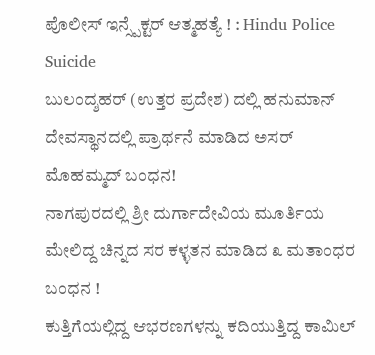ಪೊಲೀಸ್ ಇನ್ಸ್ಪೆಕ್ಟರ್ ಆತ್ಮಹತ್ಯೆ ! : Hindu Police Suicide
ಬುಲಂದ್ಶಹರ್ (ಉತ್ತರ ಪ್ರದೇಶ) ದಲ್ಲಿ ಹನುಮಾನ್ ದೇವಸ್ಥಾನದಲ್ಲಿ ಪ್ರಾರ್ಥನೆ ಮಾಡಿದ ಅಸರ್ ಮೊಹಮ್ಮದ್ ಬಂಧನ!
ನಾಗಪುರದಲ್ಲಿ ಶ್ರೀ ದುರ್ಗಾದೇವಿಯ ಮೂರ್ತಿಯ ಮೇಲಿದ್ದ ಚಿನ್ನದ ಸರ ಕಳ್ಳತನ ಮಾಡಿದ ೩ ಮತಾಂಧರ ಬಂಧನ !
ಕುತ್ತಿಗೆಯಲ್ಲಿದ್ದ ಆಭರಣಗಳನ್ನು ಕದಿಯುತ್ತಿದ್ದ ಕಾಮಿಲ್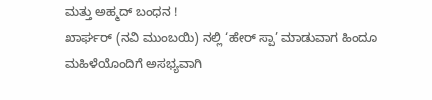ಮತ್ತು ಅಹ್ಮದ್ ಬಂಧನ !
ಖಾರ್ಘರ್ (ನವಿ ಮುಂಬಯಿ) ನಲ್ಲಿ ‘ಹೇರ್ ಸ್ಪಾ’ ಮಾಡುವಾಗ ಹಿಂದೂ ಮಹಿಳೆಯೊಂದಿಗೆ ಅಸಭ್ಯವಾಗಿ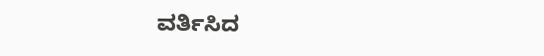ವರ್ತಿಸಿದ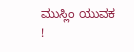ಮುಸ್ಲಿಂ ಯುವಕ !